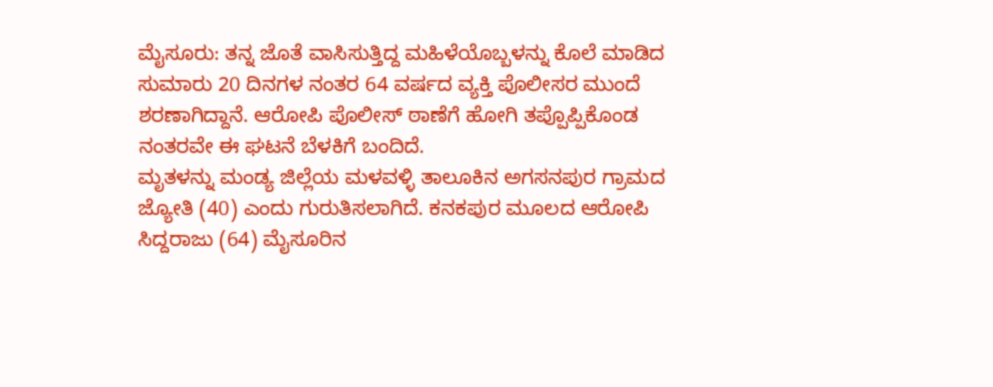ಮೈಸೂರು: ತನ್ನ ಜೊತೆ ವಾಸಿಸುತ್ತಿದ್ದ ಮಹಿಳೆಯೊಬ್ಬಳನ್ನು ಕೊಲೆ ಮಾಡಿದ ಸುಮಾರು 20 ದಿನಗಳ ನಂತರ 64 ವರ್ಷದ ವ್ಯಕ್ತಿ ಪೊಲೀಸರ ಮುಂದೆ ಶರಣಾಗಿದ್ದಾನೆ. ಆರೋಪಿ ಪೊಲೀಸ್ ಠಾಣೆಗೆ ಹೋಗಿ ತಪ್ಪೊಪ್ಪಿಕೊಂಡ ನಂತರವೇ ಈ ಘಟನೆ ಬೆಳಕಿಗೆ ಬಂದಿದೆ.
ಮೃತಳನ್ನು ಮಂಡ್ಯ ಜಿಲ್ಲೆಯ ಮಳವಳ್ಳಿ ತಾಲೂಕಿನ ಅಗಸನಪುರ ಗ್ರಾಮದ ಜ್ಯೋತಿ (40) ಎಂದು ಗುರುತಿಸಲಾಗಿದೆ. ಕನಕಪುರ ಮೂಲದ ಆರೋಪಿ ಸಿದ್ದರಾಜು (64) ಮೈಸೂರಿನ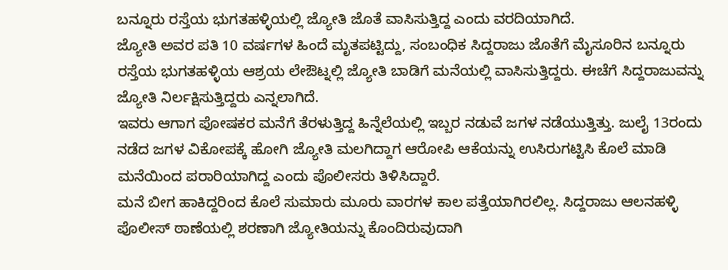ಬನ್ನೂರು ರಸ್ತೆಯ ಭುಗತಹಳ್ಳಿಯಲ್ಲಿ ಜ್ಯೋತಿ ಜೊತೆ ವಾಸಿಸುತ್ತಿದ್ದ ಎಂದು ವರದಿಯಾಗಿದೆ.
ಜ್ಯೋತಿ ಅವರ ಪತಿ 10 ವರ್ಷಗಳ ಹಿಂದೆ ಮೃತಪಟ್ಟಿದ್ದು, ಸಂಬಂಧಿಕ ಸಿದ್ದರಾಜು ಜೊತೆಗೆ ಮೈಸೂರಿನ ಬನ್ನೂರು ರಸ್ತೆಯ ಭುಗತಹಳ್ಳಿಯ ಆಶ್ರಯ ಲೇಔಟ್ನಲ್ಲಿ ಜ್ಯೋತಿ ಬಾಡಿಗೆ ಮನೆಯಲ್ಲಿ ವಾಸಿಸುತ್ತಿದ್ದರು. ಈಚೆಗೆ ಸಿದ್ದರಾಜುವನ್ನು ಜ್ಯೋತಿ ನಿರ್ಲಕ್ಷಿಸುತ್ತಿದ್ದರು ಎನ್ನಲಾಗಿದೆ.
ಇವರು ಆಗಾಗ ಪೋಷಕರ ಮನೆಗೆ ತೆರಳುತ್ತಿದ್ದ ಹಿನ್ನೆಲೆಯಲ್ಲಿ ಇಬ್ಬರ ನಡುವೆ ಜಗಳ ನಡೆಯುತ್ತಿತ್ತು. ಜುಲೈ 13ರಂದು ನಡೆದ ಜಗಳ ವಿಕೋಪಕ್ಕೆ ಹೋಗಿ ಜ್ಯೋತಿ ಮಲಗಿದ್ದಾಗ ಆರೋಪಿ ಆಕೆಯನ್ನು ಉಸಿರುಗಟ್ಟಿಸಿ ಕೊಲೆ ಮಾಡಿ ಮನೆಯಿಂದ ಪರಾರಿಯಾಗಿದ್ದ ಎಂದು ಪೊಲೀಸರು ತಿಳಿಸಿದ್ದಾರೆ.
ಮನೆ ಬೀಗ ಹಾಕಿದ್ದರಿಂದ ಕೊಲೆ ಸುಮಾರು ಮೂರು ವಾರಗಳ ಕಾಲ ಪತ್ತೆಯಾಗಿರಲಿಲ್ಲ. ಸಿದ್ದರಾಜು ಆಲನಹಳ್ಳಿ ಪೊಲೀಸ್ ಠಾಣೆಯಲ್ಲಿ ಶರಣಾಗಿ ಜ್ಯೋತಿಯನ್ನು ಕೊಂದಿರುವುದಾಗಿ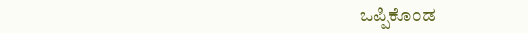ಒಪ್ಪಿಕೊಂಡ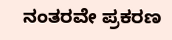ನಂತರವೇ ಪ್ರಕರಣ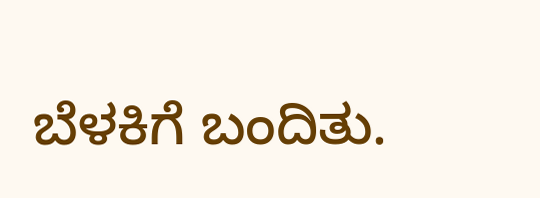ಬೆಳಕಿಗೆ ಬಂದಿತು.